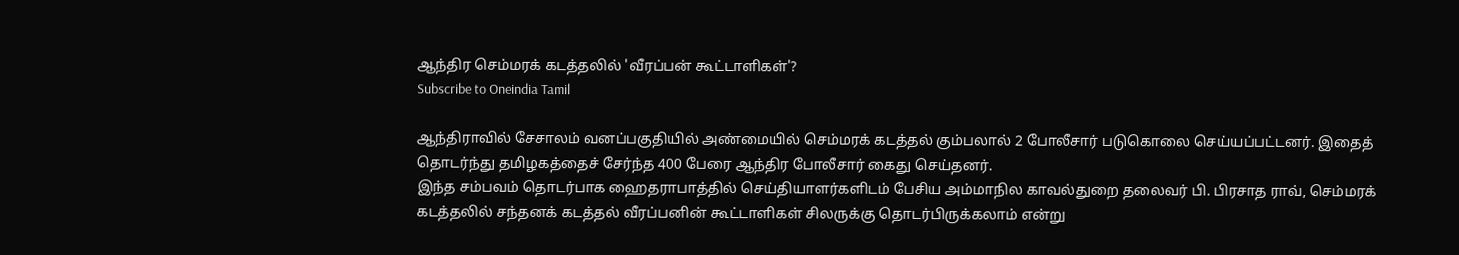ஆந்திர செம்மரக் கடத்தலில் 'வீரப்பன் கூட்டாளிகள்'?
Subscribe to Oneindia Tamil

ஆந்திராவில் சேசாலம் வனப்பகுதியில் அண்மையில் செம்மரக் கடத்தல் கும்பலால் 2 போலீசார் படுகொலை செய்யப்பட்டனர். இதைத் தொடர்ந்து தமிழகத்தைச் சேர்ந்த 400 பேரை ஆந்திர போலீசார் கைது செய்தனர்.
இந்த சம்பவம் தொடர்பாக ஹைதராபாத்தில் செய்தியாளர்களிடம் பேசிய அம்மாநில காவல்துறை தலைவர் பி. பிரசாத ராவ், செம்மரக் கடத்தலில் சந்தனக் கடத்தல் வீரப்பனின் கூட்டாளிகள் சிலருக்கு தொடர்பிருக்கலாம் என்று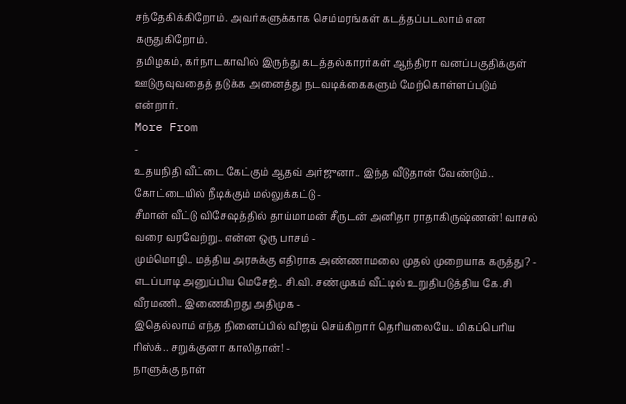சந்தேகிக்கிறோம். அவர்களுக்காக செம்மரங்கள் கடத்தப்படலாம் என கருதுகிறோம்.
தமிழகம், கர்நாடகாவில் இருந்து கடத்தல்காரர்கள் ஆந்திரா வனப்பகுதிக்குள் ஊடுருவுவதைத் தடுக்க அனைத்து நடவடிக்கைகளும் மேற்கொள்ளப்படும் என்றார்.
More From
-
உதயநிதி வீட்டை கேட்கும் ஆதவ் அர்ஜுனா.. இந்த வீடுதான் வேண்டும்.. கோட்டையில் நீடிக்கும் மல்லுக்கட்டு -
சீமான் வீட்டு விசேஷத்தில் தாய்மாமன் சீருடன் அனிதா ராதாகிருஷ்ணன்! வாசல் வரை வரவேற்று.. என்ன ஒரு பாசம் -
மும்மொழி.. மத்திய அரசுக்கு எதிராக அண்ணாமலை முதல் முறையாக கருத்து? -
எடப்பாடி அனுப்பிய மெசேஜ்.. சி.வி. சண்முகம் வீட்டில் உறுதிபடுத்திய கே.சி வீரமணி.. இணைகிறது அதிமுக -
இதெல்லாம் எந்த நினைப்பில் விஜய் செய்கிறார் தெரியலையே.. மிகப்பெரிய ரிஸ்க்.. சறுக்குனா காலிதான்! -
நாளுக்கு நாள்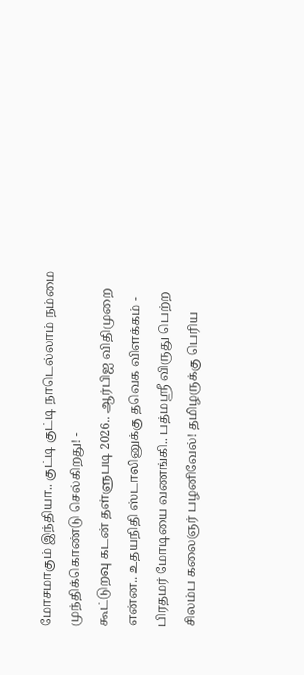மோசமாகும் இந்தியா.. குட்டி குட்டி நாடெல்லாம் நம்மை முந்திக்கொண்டு செல்கிறது! -
கூட்டுறவு கடன் தள்ளுபடி 2026.. ஆர்பிஐ விதிமுறை என்ன.. உதயநிதி ஸ்டாலினுக்கு தவெக விளக்கம் -
பிரதமர் மோடியை வணங்கி.. பத்மஸ்ரீ விருது பெற்ற சிலம்ப கலைஞர் பழனிவேல்! தமிழருக்கு பெரிய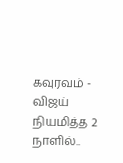கவுரவம் -
விஜய் நியமித்த 2 நாளில்..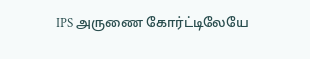IPS அருணை கோர்ட்டிலேயே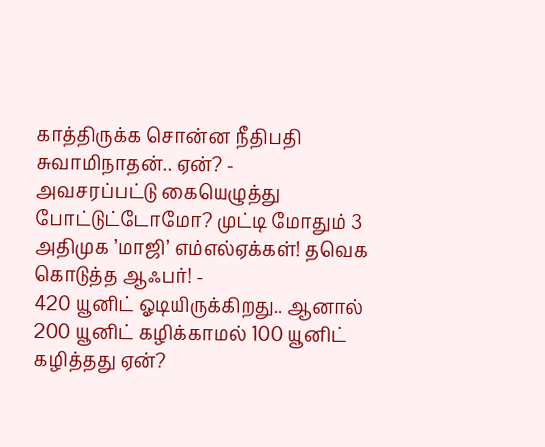காத்திருக்க சொன்ன நீதிபதி சுவாமிநாதன்.. ஏன்? -
அவசரப்பட்டு கையெழுத்து போட்டுட்டோமோ? முட்டி மோதும் 3 அதிமுக ’மாஜி’ எம்எல்ஏக்கள்! தவெக கொடுத்த ஆஃபர்! -
420 யூனிட் ஓடியிருக்கிறது.. ஆனால் 200 யூனிட் கழிக்காமல் 100 யூனிட் கழித்தது ஏன்?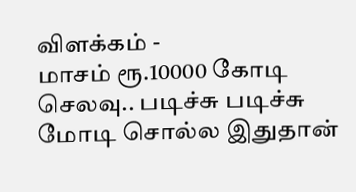விளக்கம் -
மாசம் ரூ.10000 கோடி செலவு.. படிச்சு படிச்சு மோடி சொல்ல இதுதான்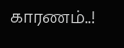காரணம்..!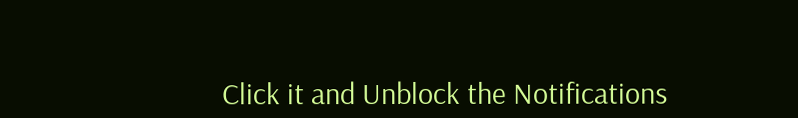Click it and Unblock the Notifications